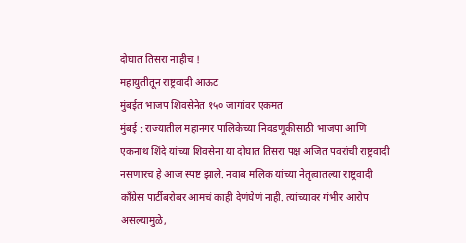दोघात तिसरा नाहीच !
महायुतीतून राष्ट्रवादी आऊट
मुंबईत भाजप शिवसेनेत १५० जागांवर एकमत
मुंबई : राज्यातील महानगर पालिकेच्या निवडणूकीसाठी भाजपा आणि एकनाथ शिंदे यांच्या शिवसेना या दोघात तिसरा पक्ष अजित पवरांची राष्ट्रवादी नसणारच हे आज स्पष्ट झाले. नवाब मलिक यांच्या नेतृत्वातल्या राष्ट्रवादी काँग्रेस पार्टीबरोबर आमचं काही देणंघेणं नाही. त्यांच्यावर गंभीर आरोप असल्यामुळे,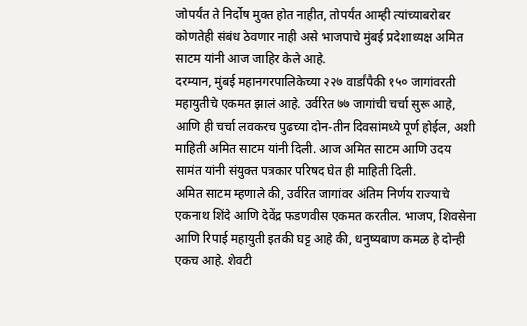जोपर्यंत ते निर्दोष मुक्त होत नाहीत, तोपर्यंत आम्ही त्यांच्याबरोबर कोणतेही संबंध ठेवणार नाही असे भाजपाचे मुंबई प्रदेशाध्यक्ष अमित साटम यांनी आज जाहिर केले आहे.
दरम्यान, मुंबई महानगरपालिकेच्या २२७ वार्डांपैकी १५० जागांवरती महायुतीचे एकमत झालं आहे. उर्वरित ७७ जागांची चर्चा सुरू आहे, आणि ही चर्चा लवकरच पुढच्या दोन-तीन दिवसांमध्ये पूर्ण होईल, अशी माहिती अमित साटम यांनी दिली. आज अमित साटम आणि उदय सामंत यांनी संयुक्त पत्रकार परिषद घेत ही माहिती दिली.
अमित साटम म्हणाले की, उर्वरित जागांवर अंतिम निर्णय राज्याचे एकनाथ शिंदे आणि देवेंद्र फडणवीस एकमत करतील. भाजप, शिवसेना आणि रिपाई महायुती इतकी घट्ट आहे की, धनुष्यबाण कमळ हे दोन्ही एकच आहे. शेवटी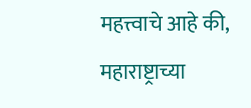महत्त्वाचे आहे की, महाराष्ट्राच्या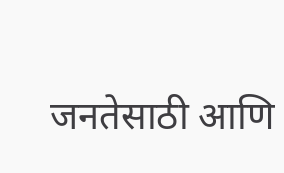जनतेसाठी आणि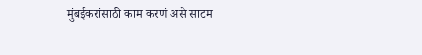मुंबईकरांसाठी काम करणं असे साटम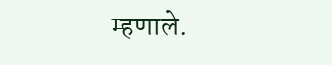म्हणाले.